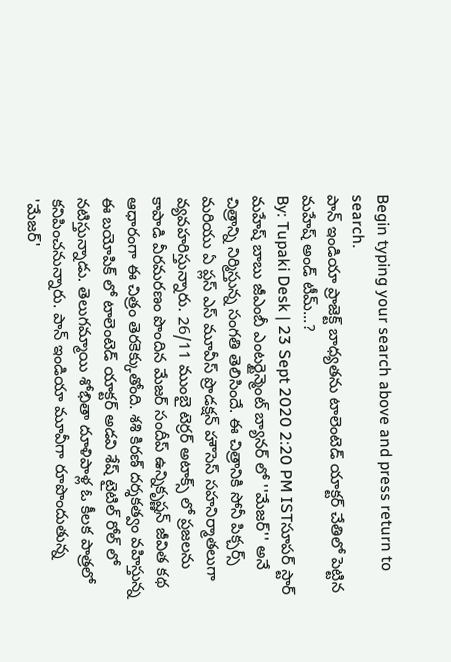Begin typing your search above and press return to search.
పాన్ ఇండియా ప్రాజెక్ట్ బాధ్యతను టాలెంటెడ్ యాక్టర్ చేతిలో పెట్టిన మహేష్ అండ్ టీమ్...?
By: Tupaki Desk | 23 Sept 2020 2:20 PM ISTసూపర్ స్టార్ మహేష్ బాబు జీఎంబీ ఎంటర్టైన్మెంట్ బ్యానర్ లో ''మేజర్'' అనే చిత్రాన్ని నిర్మిస్తున్న సంగతి తెలిసిందే. ఈ చిత్రానికి సోనీ పిక్చర్స్ మరియు ఏ ప్లస్ ఎస్ మూవీస్ ప్రొడక్షన్ హౌసెస్ సహనిర్మాతలుగా వ్యవహరిస్తున్నారు. 26/11 ముంబై టెర్రర్ అటాక్స్ లో ప్రజలను కాపాడి వీరమరణం పొందిన మేజర్ సందీప్ ఉన్నికృష్ణన్ జీవిత కథ ఆధారంగా ఈ చిత్రం తెరకెక్కుతోంది. శశి కిరణ్ దర్శకత్వం వహిస్తున్న ఈ బయోపిక్ లో టాలెంటెడ్ యాక్టర్ అడవి శేష్ టైటిల్ రోల్ లో నటిస్తున్నాడు. తెలుగమ్మాయి శోభితా దూళిపాళ్ల ఓ కీలక పాత్రలో కనిపించనున్నారు. పాన్ ఇండియా మూవీగా రూపొందుతున్న 'మేజర్'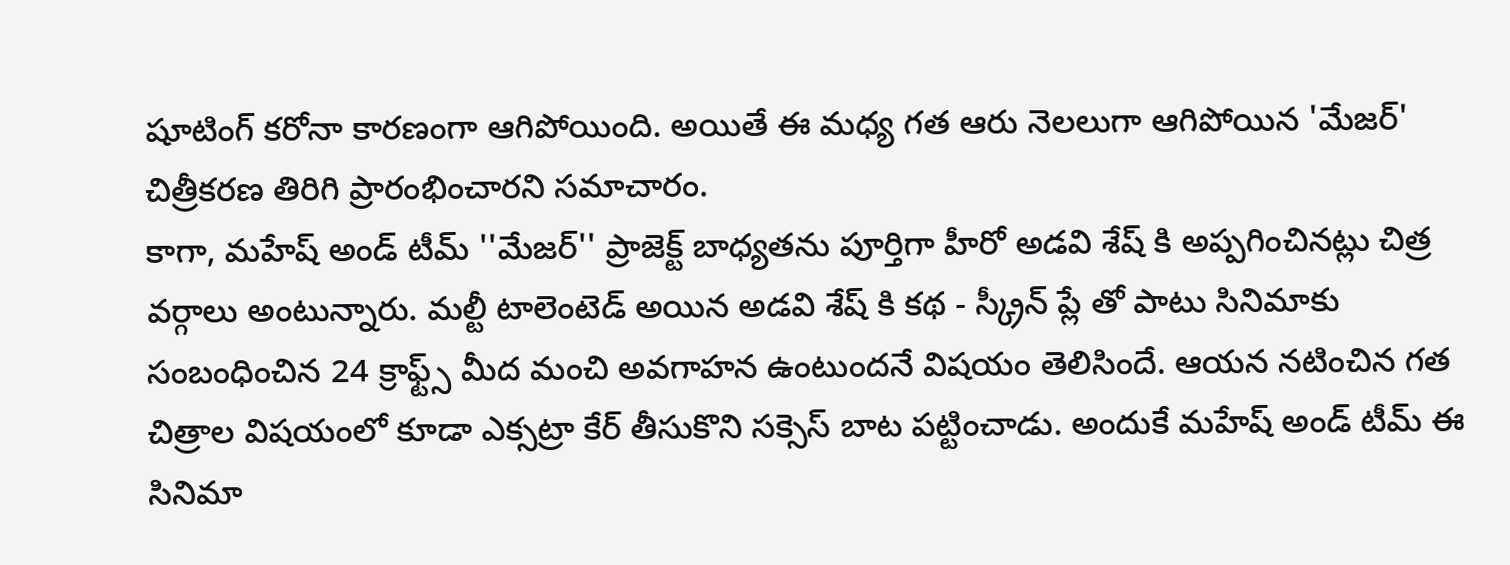షూటింగ్ కరోనా కారణంగా ఆగిపోయింది. అయితే ఈ మధ్య గత ఆరు నెలలుగా ఆగిపోయిన 'మేజర్' చిత్రీకరణ తిరిగి ప్రారంభించారని సమాచారం.
కాగా, మహేష్ అండ్ టీమ్ ''మేజర్'' ప్రాజెక్ట్ బాధ్యతను పూర్తిగా హీరో అడవి శేష్ కి అప్పగించినట్లు చిత్ర వర్గాలు అంటున్నారు. మల్టీ టాలెంటెడ్ అయిన అడవి శేష్ కి కథ - స్క్రీన్ ప్లే తో పాటు సినిమాకు సంబంధించిన 24 క్రాఫ్ట్స్ మీద మంచి అవగాహన ఉంటుందనే విషయం తెలిసిందే. ఆయన నటించిన గత చిత్రాల విషయంలో కూడా ఎక్సట్రా కేర్ తీసుకొని సక్సెస్ బాట పట్టించాడు. అందుకే మహేష్ అండ్ టీమ్ ఈ సినిమా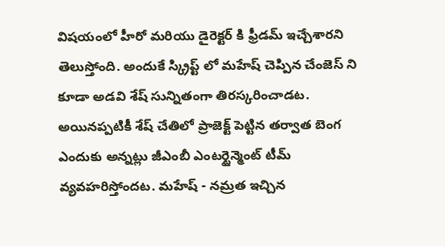విషయంలో హీరో మరియు డైరెక్టర్ కి ఫ్రీడమ్ ఇచ్చేశారని తెలుస్తోంది. అందుకే స్క్రిప్ట్ లో మహేష్ చెప్పిన చేంజెస్ ని కూడా అడవి శేష్ సున్నితంగా తిరస్కరించాడట. అయినప్పటికీ శేష్ చేతిలో ప్రాజెక్ట్ పెట్టిన తర్వాత బెంగ ఎందుకు అన్నట్లు జీఎంబీ ఎంటర్టైన్మెంట్ టీమ్ వ్యవహరిస్తోందట. మహేష్ - నమ్రత ఇచ్చిన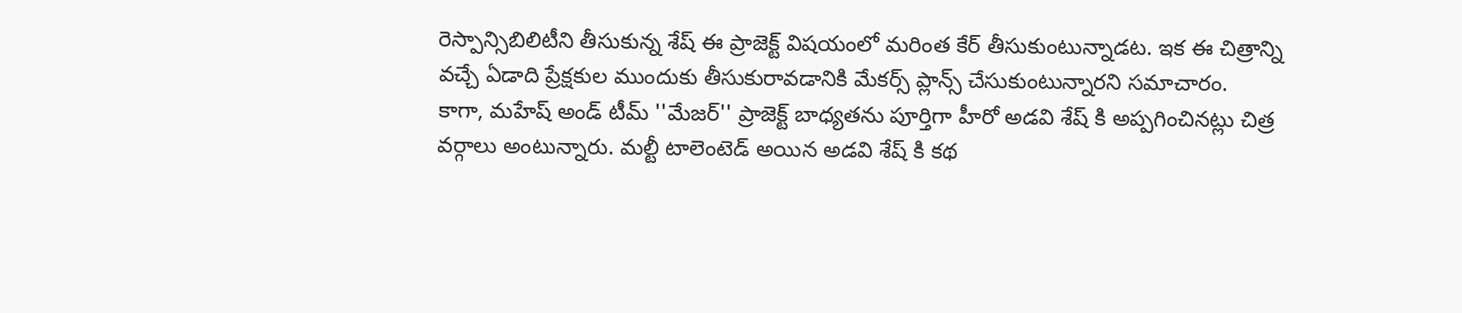రెస్పాన్సిబిలిటీని తీసుకున్న శేష్ ఈ ప్రాజెక్ట్ విషయంలో మరింత కేర్ తీసుకుంటున్నాడట. ఇక ఈ చిత్రాన్ని వచ్చే ఏడాది ప్రేక్షకుల ముందుకు తీసుకురావడానికి మేకర్స్ ప్లాన్స్ చేసుకుంటున్నారని సమాచారం.
కాగా, మహేష్ అండ్ టీమ్ ''మేజర్'' ప్రాజెక్ట్ బాధ్యతను పూర్తిగా హీరో అడవి శేష్ కి అప్పగించినట్లు చిత్ర వర్గాలు అంటున్నారు. మల్టీ టాలెంటెడ్ అయిన అడవి శేష్ కి కథ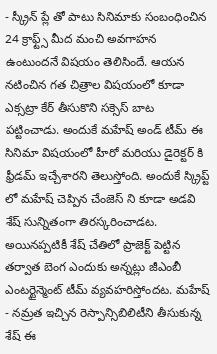- స్క్రీన్ ప్లే తో పాటు సినిమాకు సంబంధించిన 24 క్రాఫ్ట్స్ మీద మంచి అవగాహన ఉంటుందనే విషయం తెలిసిందే. ఆయన నటించిన గత చిత్రాల విషయంలో కూడా ఎక్సట్రా కేర్ తీసుకొని సక్సెస్ బాట పట్టించాడు. అందుకే మహేష్ అండ్ టీమ్ ఈ సినిమా విషయంలో హీరో మరియు డైరెక్టర్ కి ఫ్రీడమ్ ఇచ్చేశారని తెలుస్తోంది. అందుకే స్క్రిప్ట్ లో మహేష్ చెప్పిన చేంజెస్ ని కూడా అడవి శేష్ సున్నితంగా తిరస్కరించాడట. అయినప్పటికీ శేష్ చేతిలో ప్రాజెక్ట్ పెట్టిన తర్వాత బెంగ ఎందుకు అన్నట్లు జీఎంబీ ఎంటర్టైన్మెంట్ టీమ్ వ్యవహరిస్తోందట. మహేష్ - నమ్రత ఇచ్చిన రెస్పాన్సిబిలిటీని తీసుకున్న శేష్ ఈ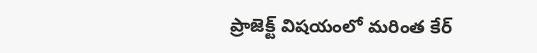ప్రాజెక్ట్ విషయంలో మరింత కేర్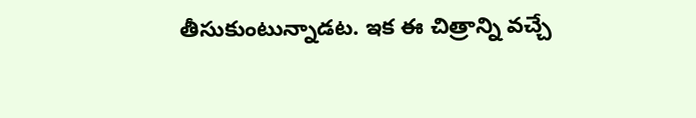తీసుకుంటున్నాడట. ఇక ఈ చిత్రాన్ని వచ్చే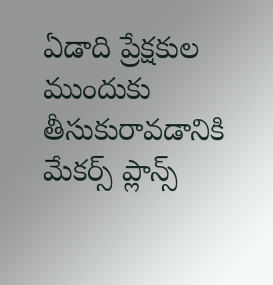ఏడాది ప్రేక్షకుల ముందుకు తీసుకురావడానికి మేకర్స్ ప్లాన్స్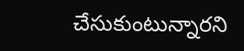చేసుకుంటున్నారని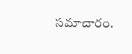సమాచారం.